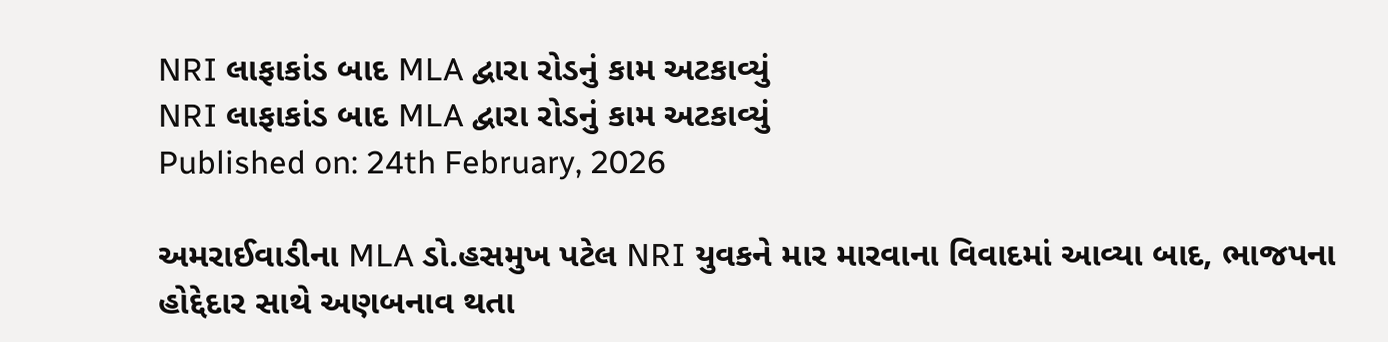NRI લાફાકાંડ બાદ MLA દ્વારા રોડનું કામ અટકાવ્યું
NRI લાફાકાંડ બાદ MLA દ્વારા રોડનું કામ અટકાવ્યું
Published on: 24th February, 2026

અમરાઈવાડીના MLA ડો.હસમુખ પટેલ NRI યુવકને માર મારવાના વિવાદમાં આવ્યા બાદ, ભાજપના હોદ્દેદાર સાથે અણબનાવ થતા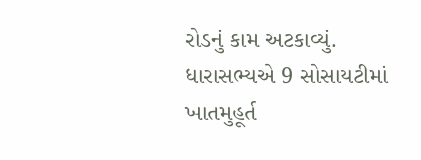રોડનું કામ અટકાવ્યું. ધારાસભ્યએ 9 સોસાયટીમાં ખાતમુહૂર્ત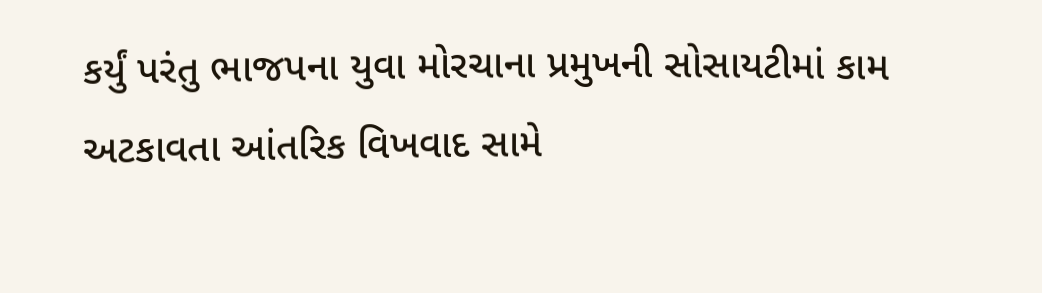કર્યું પરંતુ ભાજપના યુવા મોરચાના પ્રમુખની સોસાયટીમાં કામ અટકાવતા આંતરિક વિખવાદ સામે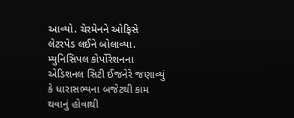આવ્યો. ચેરમેનને ઓફિસે લેટરપેડ લઈને બોલાવ્યા. મ્યુનિસિપલ કોર્પોરેશનના એડિશનલ સિટી ઈજનેરે જણાવ્યું કે ધારાસભ્યના બજેટથી કામ થવાનું હોવાથી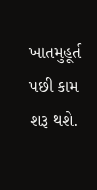ખાતમુહૂર્ત પછી કામ શરૂ થશે.